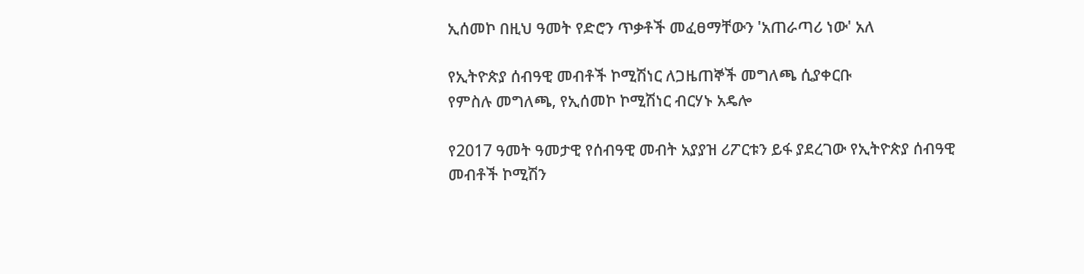ኢሰመኮ በዚህ ዓመት የድሮን ጥቃቶች መፈፀማቸውን 'አጠራጣሪ ነው' አለ

የኢትዮጵያ ሰብዓዊ መብቶች ኮሚሽነር ለጋዜጠኞች መግለጫ ሲያቀርቡ
የምስሉ መግለጫ, የኢሰመኮ ኮሚሽነር ብርሃኑ አዴሎ

የ2017 ዓመት ዓመታዊ የሰብዓዊ መብት አያያዝ ሪፖርቱን ይፋ ያደረገው የኢትዮጵያ ሰብዓዊ መብቶች ኮሚሽን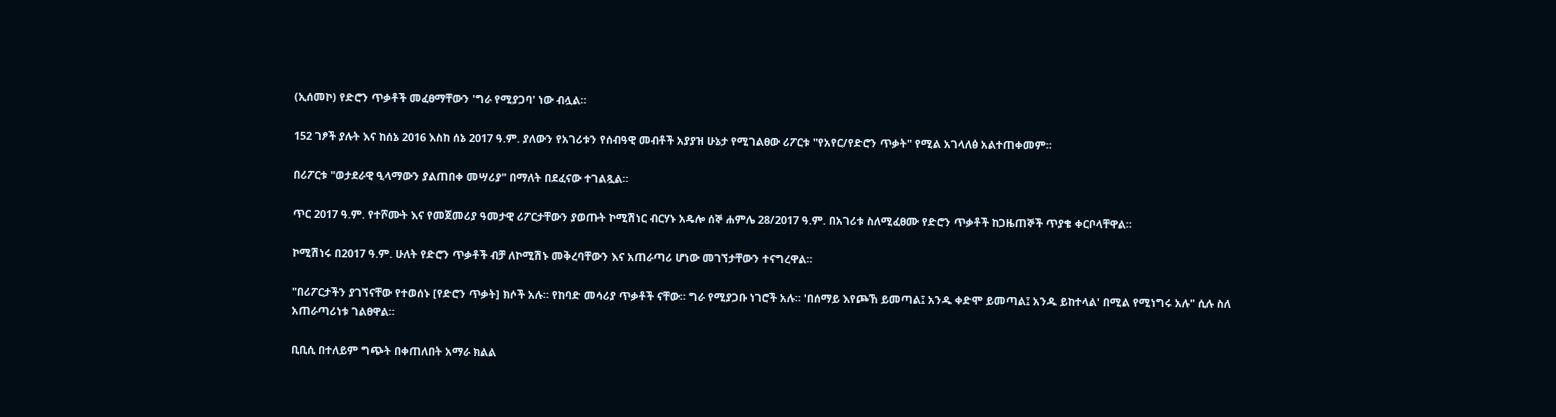(ኢሰመኮ) የድሮን ጥቃቶች መፈፀማቸውን 'ግራ የሚያጋባ' ነው ብሏል።

152 ገፆች ያሉት እና ከሰኔ 2016 እስከ ሰኔ 2017 ዓ.ም. ያለውን የአገሪቱን የሰብዓዊ መብቶች አያያዝ ሁኔታ የሚገልፀው ሪፖርቱ "የአየር/የድሮን ጥቃት" የሚል አገላለፅ አልተጠቀመም።

በሪፖርቱ "ወታደራዊ ዒላማውን ያልጠበቀ መሣሪያ" በማለት በደፈናው ተገልጿል።

ጥር 2017 ዓ.ም. የተሾሙት እና የመጀመሪያ ዓመታዊ ሪፖርታቸውን ያወጡት ኮሚሽነር ብርሃኑ አዴሎ ሰኞ ሐምሌ 28/2017 ዓ.ም. በአገሪቱ ስለሚፈፀሙ የድሮን ጥቃቶች ከጋዜጠኞች ጥያቄ ቀርቦላቸዋል።

ኮሚሽነሩ በ2017 ዓ.ም. ሁለት የድሮን ጥቃቶች ብቻ ለኮሚሽኑ መቅረባቸውን እና አጠራጣሪ ሆነው መገኘታቸውን ተናግረዋል።

"በሪፖርታችን ያገኘናቸው የተወሰኑ [የድሮን ጥቃት] ክሶች አሉ። የከባድ መሳሪያ ጥቃቶች ናቸው። ግራ የሚያጋቡ ነገሮች አሉ። 'በሰማይ እየጮኸ ይመጣል፤ አንዱ ቀድሞ ይመጣል፤ አንዱ ይከተላል' በሚል የሚነግሩ አሉ" ሲሉ ስለ አጠራጣሪነቱ ገልፀዋል።

ቢቢሲ በተለይም ግጭት በቀጠለበት አማራ ክልል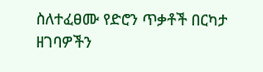ስለተፈፀሙ የድሮን ጥቃቶች በርካታ ዘገባዎችን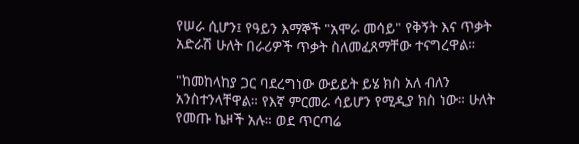የሠራ ሲሆን፤ የዓይን እማኞች "አሞራ መሳይ" የቅኝት እና ጥቃት አድራሽ ሁለት በራሪዎች ጥቃት ስለመፈጸማቸው ተናግረዋል።

"ከመከላከያ ጋር ባደረግነው ውይይት ይሄ ክስ አለ ብለን አንስተንላቸዋል። የእኛ ምርመራ ሳይሆን የሚዲያ ክስ ነው። ሁለት የመጡ ኬዞች አሉ። ወደ ጥርጣሬ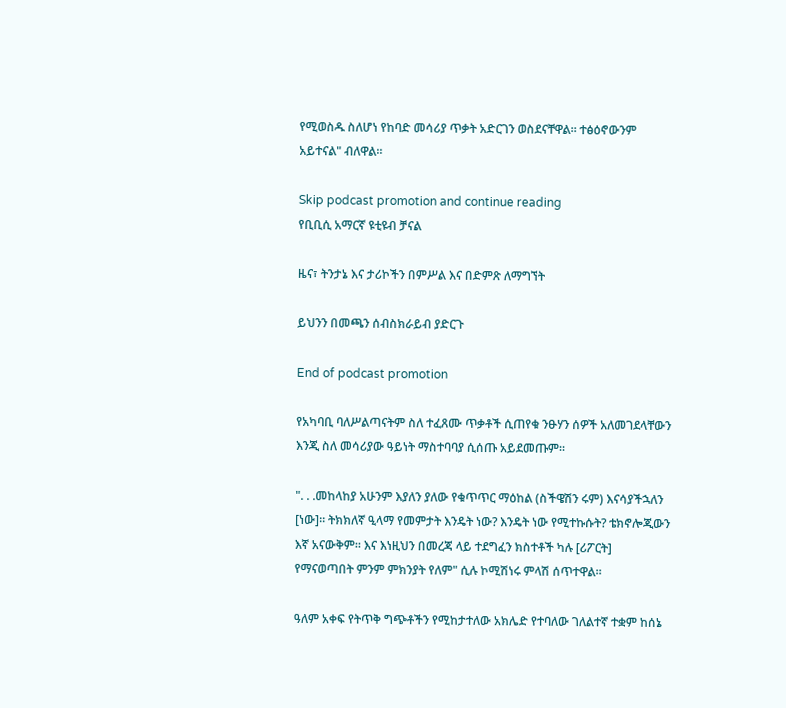የሚወስዱ ስለሆነ የከባድ መሳሪያ ጥቃት አድርገን ወስደናቸዋል። ተፅዕኖውንም አይተናል" ብለዋል።

Skip podcast promotion and continue reading
የቢቢሲ አማርኛ ዩቲዩብ ቻናል

ዜና፣ ትንታኔ እና ታሪኮችን በምሥል እና በድምጽ ለማግኘት

ይህንን በመጫን ሰብስክራይብ ያድርጉ

End of podcast promotion

የአካባቢ ባለሥልጣናትም ስለ ተፈጸሙ ጥቃቶች ሲጠየቁ ንፁሃን ሰዎች አለመገደላቸውን እንጂ ስለ መሳሪያው ዓይነት ማስተባባያ ሲሰጡ አይደመጡም።

". . .መከላከያ አሁንም እያለን ያለው የቁጥጥር ማዕከል (ስችዌሽን ሩም) እናሳያችኋለን [ነው]። ትክክለኛ ዒላማ የመምታት እንዴት ነው? እንዴት ነው የሚተኩሱት? ቴክኖሎጂውን እኛ አናውቅም። እና እነዚህን በመረጃ ላይ ተደግፈን ክስተቶች ካሉ [ሪፖርት] የማናወጣበት ምንም ምክንያት የለም" ሲሉ ኮሚሽነሩ ምላሽ ሰጥተዋል።

ዓለም አቀፍ የትጥቅ ግጭቶችን የሚከታተለው አክሌድ የተባለው ገለልተኛ ተቋም ከሰኔ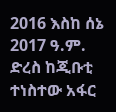2016 እስከ ሰኔ 2017 ዓ.ም. ድረስ ከጂቡቲ ተነስተው አፋር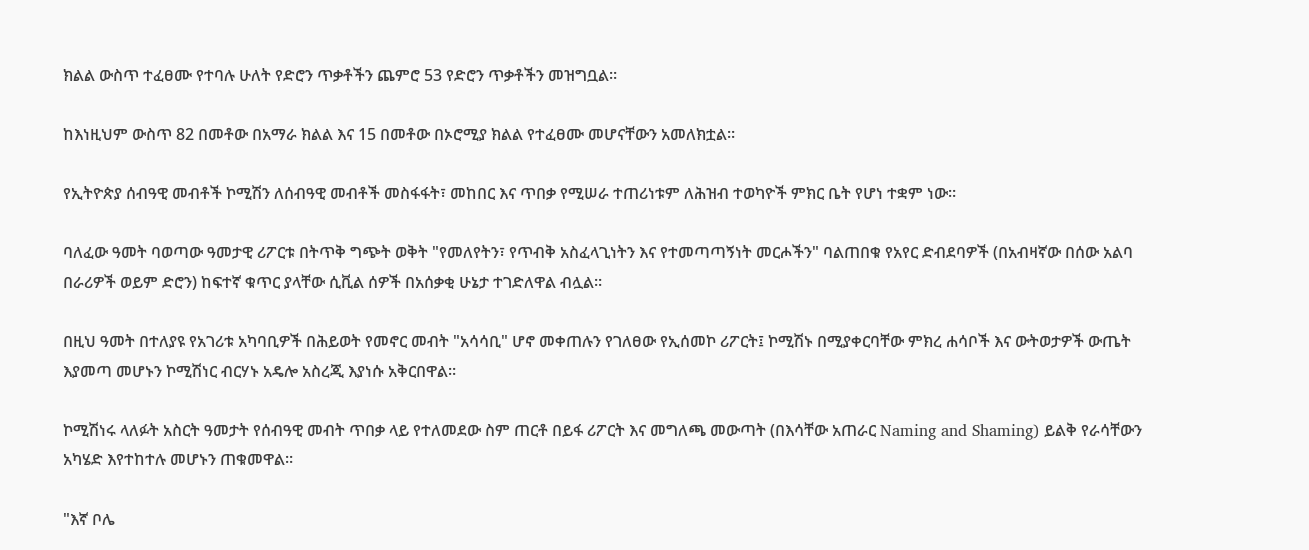ክልል ውስጥ ተፈፀሙ የተባሉ ሁለት የድሮን ጥቃቶችን ጨምሮ 53 የድሮን ጥቃቶችን መዝግቧል።

ከእነዚህም ውስጥ 82 በመቶው በአማራ ክልል እና 15 በመቶው በኦሮሚያ ክልል የተፈፀሙ መሆናቸውን አመለክቷል።

የኢትዮጵያ ሰብዓዊ መብቶች ኮሚሽን ለሰብዓዊ መብቶች መስፋፋት፣ መከበር እና ጥበቃ የሚሠራ ተጠሪነቱም ለሕዝብ ተወካዮች ምክር ቤት የሆነ ተቋም ነው።

ባለፈው ዓመት ባወጣው ዓመታዊ ሪፖርቱ በትጥቅ ግጭት ወቅት "የመለየትን፣ የጥብቅ አስፈላጊነትን እና የተመጣጣኝነት መርሖችን" ባልጠበቁ የአየር ድብደባዎች (በአብዛኛው በሰው አልባ በራሪዎች ወይም ድሮን) ከፍተኛ ቁጥር ያላቸው ሲቪል ሰዎች በአሰቃቂ ሁኔታ ተገድለዋል ብሏል።

በዚህ ዓመት በተለያዩ የአገሪቱ አካባቢዎች በሕይወት የመኖር መብት "አሳሳቢ" ሆኖ መቀጠሉን የገለፀው የኢሰመኮ ሪፖርት፤ ኮሚሽኑ በሚያቀርባቸው ምክረ ሐሳቦች እና ውትወታዎች ውጤት እያመጣ መሆኑን ኮሚሽነር ብርሃኑ አዴሎ አስረጂ እያነሱ አቅርበዋል።

ኮሚሽነሩ ላለፉት አስርት ዓመታት የሰብዓዊ መብት ጥበቃ ላይ የተለመደው ስም ጠርቶ በይፋ ሪፖርት እና መግለጫ መውጣት (በእሳቸው አጠራር Naming and Shaming) ይልቅ የራሳቸውን አካሄድ እየተከተሉ መሆኑን ጠቁመዋል።

"እኛ ቦሌ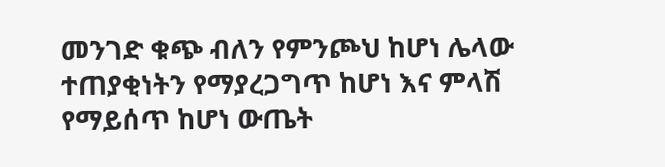መንገድ ቁጭ ብለን የምንጮህ ከሆነ ሌላው ተጠያቂነትን የማያረጋግጥ ከሆነ እና ምላሽ የማይሰጥ ከሆነ ውጤት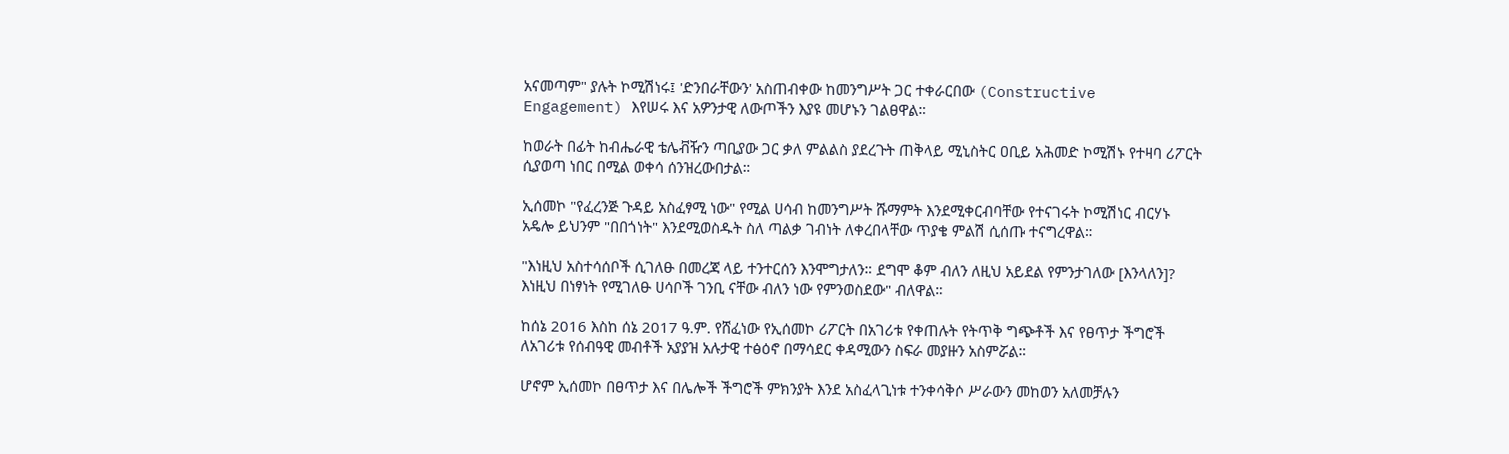አናመጣም" ያሉት ኮሚሽነሩ፤ 'ድንበራቸውን' አስጠብቀው ከመንግሥት ጋር ተቀራርበው (Constructive Engagement) እየሠሩ እና አዎንታዊ ለውጦችን እያዩ መሆኑን ገልፀዋል።

ከወራት በፊት ከብሔራዊ ቴሌቭዥን ጣቢያው ጋር ቃለ ምልልስ ያደረጉት ጠቅላይ ሚኒስትር ዐቢይ አሕመድ ኮሚሽኑ የተዛባ ሪፖርት ሲያወጣ ነበር በሚል ወቀሳ ሰንዝረውበታል።

ኢሰመኮ "የፈረንጅ ጉዳይ አስፈፃሚ ነው" የሚል ሀሳብ ከመንግሥት ሹማምት እንደሚቀርብባቸው የተናገሩት ኮሚሽነር ብርሃኑ አዴሎ ይህንም "በበጎነት" እንደሚወስዱት ስለ ጣልቃ ገብነት ለቀረበላቸው ጥያቄ ምልሽ ሲሰጡ ተናግረዋል።

"እነዚህ አስተሳሰቦች ሲገለፁ በመረጃ ላይ ተንተርሰን እንሞግታለን። ደግሞ ቆም ብለን ለዚህ አይደል የምንታገለው [እንላለን]? እነዚህ በነፃነት የሚገለፁ ሀሳቦች ገንቢ ናቸው ብለን ነው የምንወስደው" ብለዋል።

ከሰኔ 2016 እስከ ሰኔ 2017 ዓ.ም. የሸፈነው የኢሰመኮ ሪፖርት በአገሪቱ የቀጠሉት የትጥቅ ግጭቶች እና የፀጥታ ችግሮች ለአገሪቱ የሰብዓዊ መብቶች አያያዝ አሉታዊ ተፅዕኖ በማሳደር ቀዳሚውን ስፍራ መያዙን አስምሯል።

ሆኖም ኢሰመኮ በፀጥታ እና በሌሎች ችግሮች ምክንያት እንደ አስፈላጊነቱ ተንቀሳቅሶ ሥራውን መከወን አለመቻሉን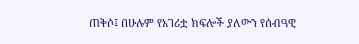ጠቅሶ፤ በሁሉም የአገሪቷ ክፍሎች ያለውን የሰብዓዊ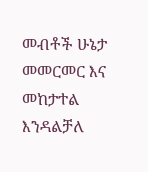መብቶች ሁኔታ መመርመር እና መከታተል እንዳልቻለ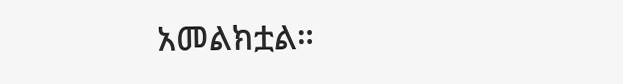አመልክቷል።